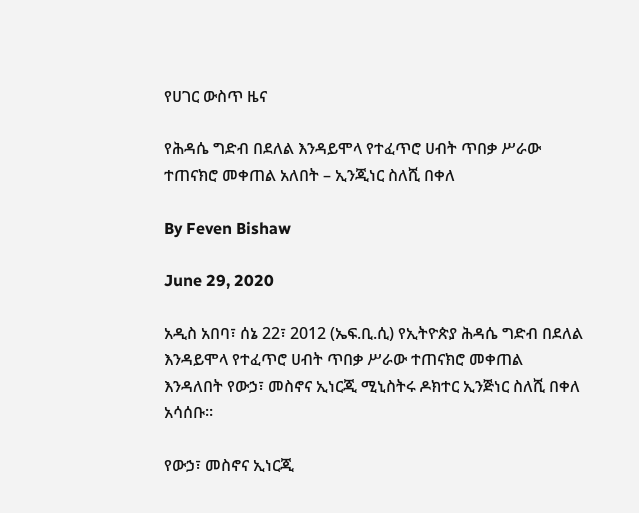የሀገር ውስጥ ዜና

የሕዳሴ ግድብ በደለል እንዳይሞላ የተፈጥሮ ሀብት ጥበቃ ሥራው ተጠናክሮ መቀጠል አለበት – ኢንጂነር ስለሺ በቀለ

By Feven Bishaw

June 29, 2020

አዲስ አበባ፣ ሰኔ 22፣ 2012 (ኤፍ.ቢ.ሲ) የኢትዮጵያ ሕዳሴ ግድብ በደለል እንዳይሞላ የተፈጥሮ ሀብት ጥበቃ ሥራው ተጠናክሮ መቀጠል እንዳለበት የውኃ፣ መስኖና ኢነርጂ ሚኒስትሩ ዶክተር ኢንጅነር ስለሺ በቀለ አሳሰቡ።

የውኃ፣ መስኖና ኢነርጂ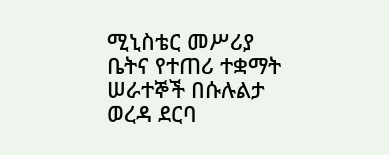ሚኒስቴር መሥሪያ ቤትና የተጠሪ ተቋማት ሠራተኞች በሱሉልታ ወረዳ ደርባ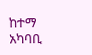ከተማ አካባቢ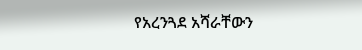የአረንጓደ አሻራቸውን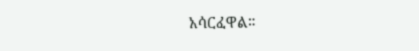አሳርፈዋል።